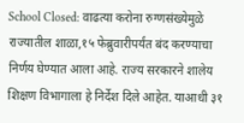School Closed: वाढत्या करोना रुग्णसंख्येमुळे राज्यातील शाळा,१५ फेब्रुवारीपर्यंत बंद करण्याचा निर्णय घेण्यात आला आहे. राज्य सरकारने शालेय शिक्षण विभागाला हे निर्देश दिले आहेत. याआधी ३१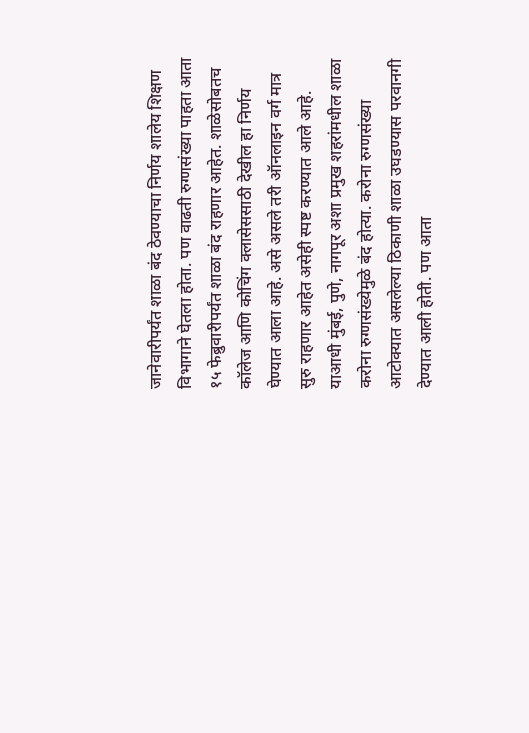जानेवारीपर्यंत शाळा बंद ठेवण्याचा निर्णय शालेय शिक्षण विभागाने घेतला होता. पण वाढती रुग्णसंख्या पाहता आता १५ फेब्रुवारीपर्यंत शाळा बंद राहणार आहेत. शाळेसोबतच कॉलेज आणि कोचिंग क्लासेससाठी देखील हा निर्णय घेण्यात आला आहे. असे असले तरी ऑनलाइन वर्ग मात्र सुरु राहणार आहेत असेही स्पष्ट करण्यात आले आहे. याआधी मुंबई, पुणे, नागपूर अशा प्रमुख शहरांमधील शाळा करोना रुग्णसंख्येमुळे बंद होत्या. करोना रुग्णसंख्या आटोक्यात असलेल्या ठिकाणी शाळा उघडण्यास परवानगी देण्यात आली होती. पण आता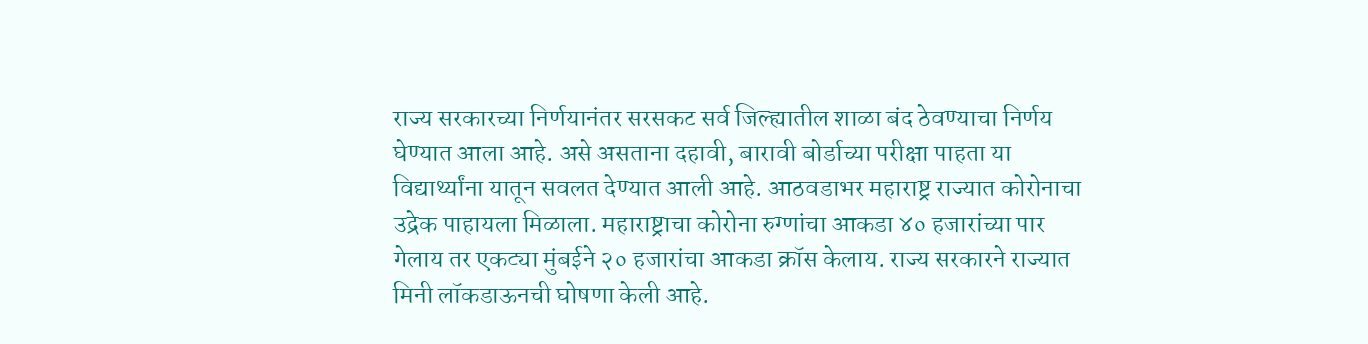राज्य सरकारच्या निर्णयानंतर सरसकट सर्व जिल्ह्यातील शाळा बंद ठेवण्याचा निर्णय घेण्यात आला आहे. असे असताना दहावी, बारावी बोर्डाच्या परीक्षा पाहता या विद्यार्थ्यांना यातून सवलत देण्यात आली आहे. आठवडाभर महाराष्ट्र राज्यात कोरोनाचा उद्रेक पाहायला मिळाला. महाराष्ट्राचा कोरोना रुग्णांचा आकडा ४० हजारांच्या पार गेलाय तर एकट्या मुंबईने २० हजारांचा आकडा क्रॉस केलाय. राज्य सरकारने राज्यात मिनी लॉकडाऊनची घोषणा केली आहे.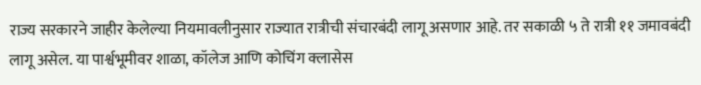राज्य सरकारने जाहीर केलेल्या नियमावलीनुसार राज्यात रात्रीची संचारबंदी लागू असणार आहे. तर सकाळी ५ ते रात्री ११ जमावबंदी लागू असेल. या पार्श्वभूमीवर शाळा, कॉलेज आणि कोचिंग क्लासेस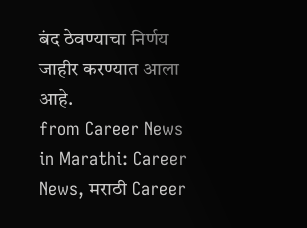बंद ठेवण्याचा निर्णय जाहीर करण्यात आला आहे.
from Career News in Marathi: Career News, मराठी Career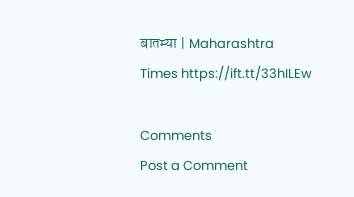बातम्या | Maharashtra Times https://ift.tt/33hILEw

Comments
Post a Comment